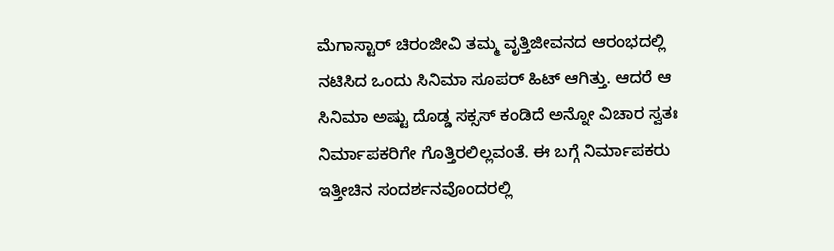ಮೆಗಾಸ್ಟಾರ್ ಚಿರಂಜೀವಿ ತಮ್ಮ ವೃತ್ತಿಜೀವನದ ಆರಂಭದಲ್ಲಿ ನಟಿಸಿದ ಒಂದು ಸಿನಿಮಾ ಸೂಪರ್ ಹಿಟ್ ಆಗಿತ್ತು. ಆದರೆ ಆ ಸಿನಿಮಾ ಅಷ್ಟು ದೊಡ್ಡ ಸಕ್ಸಸ್ ಕಂಡಿದೆ ಅನ್ನೋ ವಿಚಾರ ಸ್ವತಃ ನಿರ್ಮಾಪಕರಿಗೇ ಗೊತ್ತಿರಲಿಲ್ಲವಂತೆ. ಈ ಬಗ್ಗೆ ನಿರ್ಮಾಪಕರು ಇತ್ತೀಚಿನ ಸಂದರ್ಶನವೊಂದರಲ್ಲಿ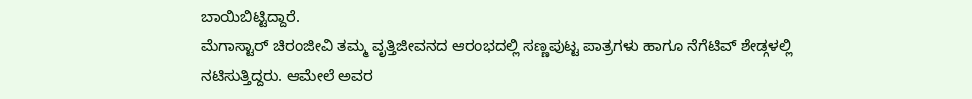ಬಾಯಿಬಿಟ್ಟಿದ್ದಾರೆ.
ಮೆಗಾಸ್ಟಾರ್ ಚಿರಂಜೀವಿ ತಮ್ಮ ವೃತ್ತಿಜೀವನದ ಆರಂಭದಲ್ಲಿ ಸಣ್ಣಪುಟ್ಟ ಪಾತ್ರಗಳು ಹಾಗೂ ನೆಗೆಟಿವ್ ಶೇಡ್ಗಳಲ್ಲಿ ನಟಿಸುತ್ತಿದ್ದರು. ಆಮೇಲೆ ಅವರ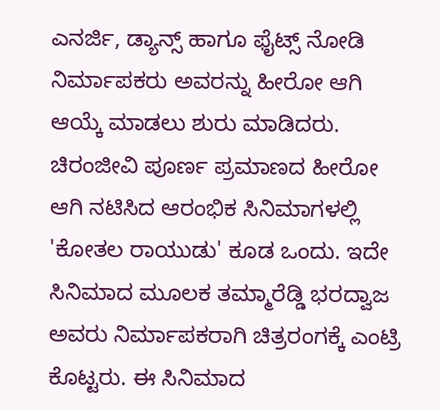ಎನರ್ಜಿ, ಡ್ಯಾನ್ಸ್ ಹಾಗೂ ಫೈಟ್ಸ್ ನೋಡಿ ನಿರ್ಮಾಪಕರು ಅವರನ್ನು ಹೀರೋ ಆಗಿ ಆಯ್ಕೆ ಮಾಡಲು ಶುರು ಮಾಡಿದರು. ಚಿರಂಜೀವಿ ಪೂರ್ಣ ಪ್ರಮಾಣದ ಹೀರೋ ಆಗಿ ನಟಿಸಿದ ಆರಂಭಿಕ ಸಿನಿಮಾಗಳಲ್ಲಿ 'ಕೋತಲ ರಾಯುಡು' ಕೂಡ ಒಂದು. ಇದೇ ಸಿನಿಮಾದ ಮೂಲಕ ತಮ್ಮಾರೆಡ್ಡಿ ಭರದ್ವಾಜ ಅವರು ನಿರ್ಮಾಪಕರಾಗಿ ಚಿತ್ರರಂಗಕ್ಕೆ ಎಂಟ್ರಿ ಕೊಟ್ಟರು. ಈ ಸಿನಿಮಾದ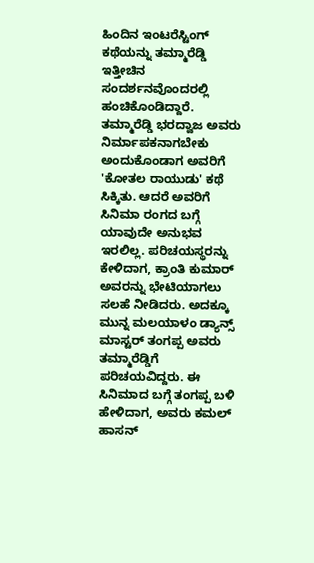ಹಿಂದಿನ ಇಂಟರೆಸ್ಟಿಂಗ್ ಕಥೆಯನ್ನು ತಮ್ಮಾರೆಡ್ಡಿ ಇತ್ತೀಚಿನ ಸಂದರ್ಶನವೊಂದರಲ್ಲಿ ಹಂಚಿಕೊಂಡಿದ್ದಾರೆ.
ತಮ್ಮಾರೆಡ್ಡಿ ಭರದ್ವಾಜ ಅವರು ನಿರ್ಮಾಪಕನಾಗಬೇಕು ಅಂದುಕೊಂಡಾಗ ಅವರಿಗೆ 'ಕೋತಲ ರಾಯುಡು' ಕಥೆ ಸಿಕ್ಕಿತು. ಆದರೆ ಅವರಿಗೆ ಸಿನಿಮಾ ರಂಗದ ಬಗ್ಗೆ ಯಾವುದೇ ಅನುಭವ ಇರಲಿಲ್ಲ. ಪರಿಚಯಸ್ಥರನ್ನು ಕೇಳಿದಾಗ, ಕ್ರಾಂತಿ ಕುಮಾರ್ ಅವರನ್ನು ಭೇಟಿಯಾಗಲು ಸಲಹೆ ನೀಡಿದರು. ಅದಕ್ಕೂ ಮುನ್ನ ಮಲಯಾಳಂ ಡ್ಯಾನ್ಸ್ ಮಾಸ್ಟರ್ ತಂಗಪ್ಪ ಅವರು ತಮ್ಮಾರೆಡ್ಡಿಗೆ ಪರಿಚಯವಿದ್ದರು. ಈ ಸಿನಿಮಾದ ಬಗ್ಗೆ ತಂಗಪ್ಪ ಬಳಿ ಹೇಳಿದಾಗ, ಅವರು ಕಮಲ್ ಹಾಸನ್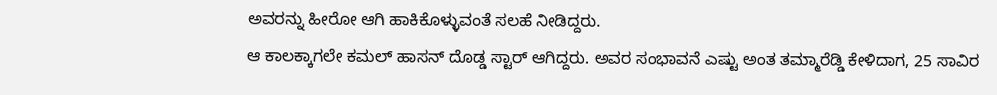ಅವರನ್ನು ಹೀರೋ ಆಗಿ ಹಾಕಿಕೊಳ್ಳುವಂತೆ ಸಲಹೆ ನೀಡಿದ್ದರು.
ಆ ಕಾಲಕ್ಕಾಗಲೇ ಕಮಲ್ ಹಾಸನ್ ದೊಡ್ಡ ಸ್ಟಾರ್ ಆಗಿದ್ದರು. ಅವರ ಸಂಭಾವನೆ ಎಷ್ಟು ಅಂತ ತಮ್ಮಾರೆಡ್ಡಿ ಕೇಳಿದಾಗ, 25 ಸಾವಿರ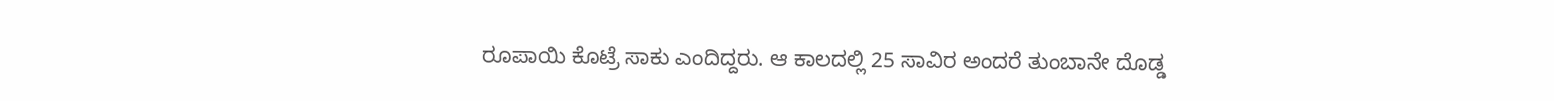ರೂಪಾಯಿ ಕೊಟ್ರೆ ಸಾಕು ಎಂದಿದ್ದರು. ಆ ಕಾಲದಲ್ಲಿ 25 ಸಾವಿರ ಅಂದರೆ ತುಂಬಾನೇ ದೊಡ್ಡ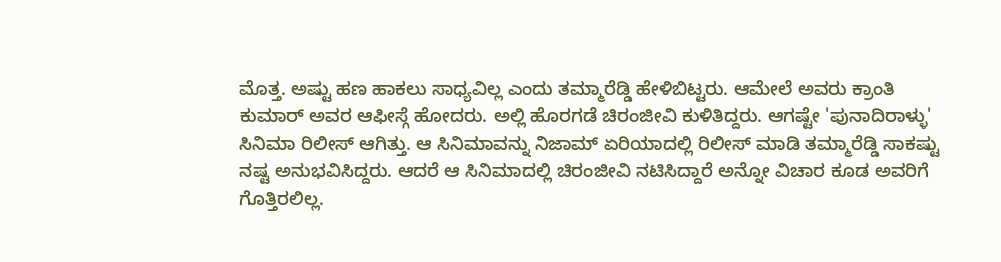ಮೊತ್ತ. ಅಷ್ಟು ಹಣ ಹಾಕಲು ಸಾಧ್ಯವಿಲ್ಲ ಎಂದು ತಮ್ಮಾರೆಡ್ಡಿ ಹೇಳಿಬಿಟ್ಟರು. ಆಮೇಲೆ ಅವರು ಕ್ರಾಂತಿ ಕುಮಾರ್ ಅವರ ಆಫೀಸ್ಗೆ ಹೋದರು. ಅಲ್ಲಿ ಹೊರಗಡೆ ಚಿರಂಜೀವಿ ಕುಳಿತಿದ್ದರು. ಆಗಷ್ಟೇ 'ಪುನಾದಿರಾಳ್ಳು' ಸಿನಿಮಾ ರಿಲೀಸ್ ಆಗಿತ್ತು. ಆ ಸಿನಿಮಾವನ್ನು ನಿಜಾಮ್ ಏರಿಯಾದಲ್ಲಿ ರಿಲೀಸ್ ಮಾಡಿ ತಮ್ಮಾರೆಡ್ಡಿ ಸಾಕಷ್ಟು ನಷ್ಟ ಅನುಭವಿಸಿದ್ದರು. ಆದರೆ ಆ ಸಿನಿಮಾದಲ್ಲಿ ಚಿರಂಜೀವಿ ನಟಿಸಿದ್ದಾರೆ ಅನ್ನೋ ವಿಚಾರ ಕೂಡ ಅವರಿಗೆ ಗೊತ್ತಿರಲಿಲ್ಲ.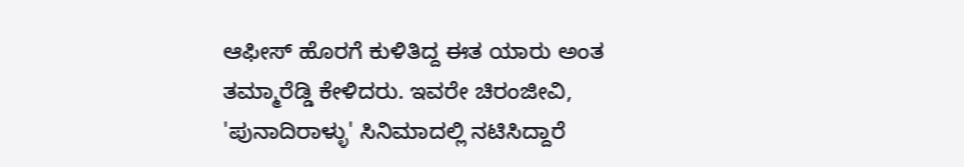ಆಫೀಸ್ ಹೊರಗೆ ಕುಳಿತಿದ್ದ ಈತ ಯಾರು ಅಂತ ತಮ್ಮಾರೆಡ್ಡಿ ಕೇಳಿದರು. ಇವರೇ ಚಿರಂಜೀವಿ, 'ಪುನಾದಿರಾಳ್ಳು' ಸಿನಿಮಾದಲ್ಲಿ ನಟಿಸಿದ್ದಾರೆ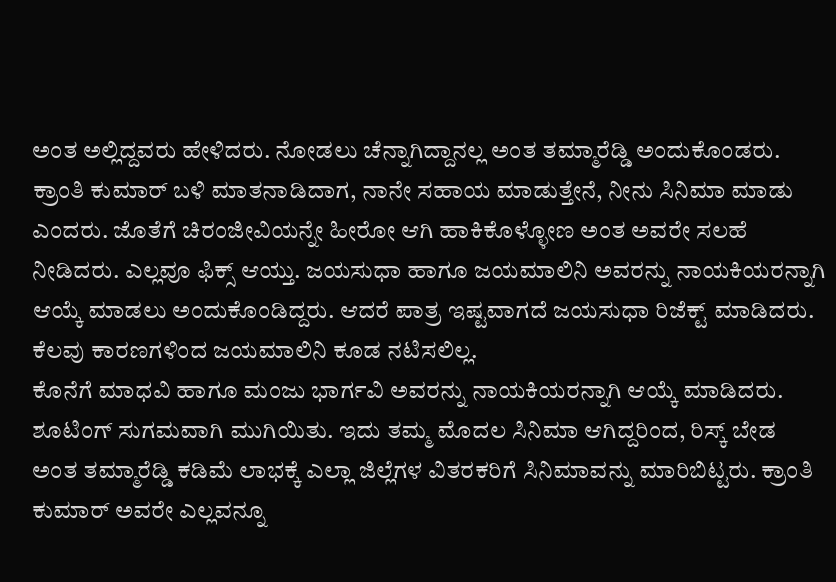ಅಂತ ಅಲ್ಲಿದ್ದವರು ಹೇಳಿದರು. ನೋಡಲು ಚೆನ್ನಾಗಿದ್ದಾನಲ್ಲ ಅಂತ ತಮ್ಮಾರೆಡ್ಡಿ ಅಂದುಕೊಂಡರು. ಕ್ರಾಂತಿ ಕುಮಾರ್ ಬಳಿ ಮಾತನಾಡಿದಾಗ, ನಾನೇ ಸಹಾಯ ಮಾಡುತ್ತೇನೆ, ನೀನು ಸಿನಿಮಾ ಮಾಡು ಎಂದರು. ಜೊತೆಗೆ ಚಿರಂಜೀವಿಯನ್ನೇ ಹೀರೋ ಆಗಿ ಹಾಕಿಕೊಳ್ಳೋಣ ಅಂತ ಅವರೇ ಸಲಹೆ ನೀಡಿದರು. ಎಲ್ಲವೂ ಫಿಕ್ಸ್ ಆಯ್ತು. ಜಯಸುಧಾ ಹಾಗೂ ಜಯಮಾಲಿನಿ ಅವರನ್ನು ನಾಯಕಿಯರನ್ನಾಗಿ ಆಯ್ಕೆ ಮಾಡಲು ಅಂದುಕೊಂಡಿದ್ದರು. ಆದರೆ ಪಾತ್ರ ಇಷ್ಟವಾಗದೆ ಜಯಸುಧಾ ರಿಜೆಕ್ಟ್ ಮಾಡಿದರು. ಕೆಲವು ಕಾರಣಗಳಿಂದ ಜಯಮಾಲಿನಿ ಕೂಡ ನಟಿಸಲಿಲ್ಲ.
ಕೊನೆಗೆ ಮಾಧವಿ ಹಾಗೂ ಮಂಜು ಭಾರ್ಗವಿ ಅವರನ್ನು ನಾಯಕಿಯರನ್ನಾಗಿ ಆಯ್ಕೆ ಮಾಡಿದರು. ಶೂಟಿಂಗ್ ಸುಗಮವಾಗಿ ಮುಗಿಯಿತು. ಇದು ತಮ್ಮ ಮೊದಲ ಸಿನಿಮಾ ಆಗಿದ್ದರಿಂದ, ರಿಸ್ಕ್ ಬೇಡ ಅಂತ ತಮ್ಮಾರೆಡ್ಡಿ ಕಡಿಮೆ ಲಾಭಕ್ಕೆ ಎಲ್ಲಾ ಜಿಲ್ಲೆಗಳ ವಿತರಕರಿಗೆ ಸಿನಿಮಾವನ್ನು ಮಾರಿಬಿಟ್ಟರು. ಕ್ರಾಂತಿ ಕುಮಾರ್ ಅವರೇ ಎಲ್ಲವನ್ನೂ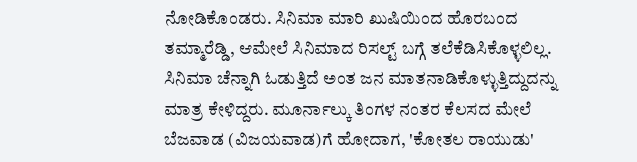ನೋಡಿಕೊಂಡರು. ಸಿನಿಮಾ ಮಾರಿ ಖುಷಿಯಿಂದ ಹೊರಬಂದ ತಮ್ಮಾರೆಡ್ಡಿ, ಆಮೇಲೆ ಸಿನಿಮಾದ ರಿಸಲ್ಟ್ ಬಗ್ಗೆ ತಲೆಕೆಡಿಸಿಕೊಳ್ಳಲಿಲ್ಲ. ಸಿನಿಮಾ ಚೆನ್ನಾಗಿ ಓಡುತ್ತಿದೆ ಅಂತ ಜನ ಮಾತನಾಡಿಕೊಳ್ಳುತ್ತಿದ್ದುದನ್ನು ಮಾತ್ರ ಕೇಳಿದ್ದರು. ಮೂರ್ನಾಲ್ಕು ತಿಂಗಳ ನಂತರ ಕೆಲಸದ ಮೇಲೆ ಬೆಜವಾಡ (ವಿಜಯವಾಡ)ಗೆ ಹೋದಾಗ, 'ಕೋತಲ ರಾಯುಡು'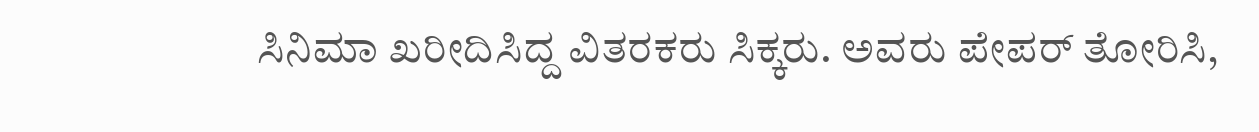ಸಿನಿಮಾ ಖರೀದಿಸಿದ್ದ ವಿತರಕರು ಸಿಕ್ಕರು. ಅವರು ಪೇಪರ್ ತೋರಿಸಿ,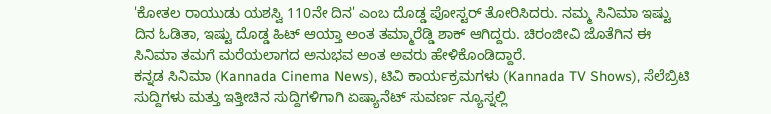'ಕೋತಲ ರಾಯುಡು ಯಶಸ್ವಿ 110ನೇ ದಿನ' ಎಂಬ ದೊಡ್ಡ ಪೋಸ್ಟರ್ ತೋರಿಸಿದರು. ನಮ್ಮ ಸಿನಿಮಾ ಇಷ್ಟು ದಿನ ಓಡಿತಾ, ಇಷ್ಟು ದೊಡ್ಡ ಹಿಟ್ ಆಯ್ತಾ ಅಂತ ತಮ್ಮಾರೆಡ್ಡಿ ಶಾಕ್ ಆಗಿದ್ದರು. ಚಿರಂಜೀವಿ ಜೊತೆಗಿನ ಈ ಸಿನಿಮಾ ತಮಗೆ ಮರೆಯಲಾಗದ ಅನುಭವ ಅಂತ ಅವರು ಹೇಳಿಕೊಂಡಿದ್ದಾರೆ.
ಕನ್ನಡ ಸಿನಿಮಾ (Kannada Cinema News), ಟಿವಿ ಕಾರ್ಯಕ್ರಮಗಳು (Kannada TV Shows), ಸೆಲೆಬ್ರಿಟಿ ಸುದ್ದಿಗಳು ಮತ್ತು ಇತ್ತೀಚಿನ ಸುದ್ದಿಗಳಿಗಾಗಿ ಏಷ್ಯಾನೆಟ್ ಸುವರ್ಣ ನ್ಯೂಸ್ನಲ್ಲಿ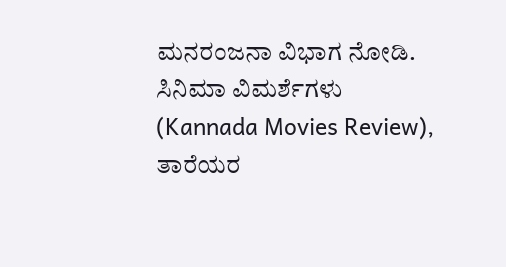ಮನರಂಜನಾ ವಿಭಾಗ ನೋಡಿ. ಸಿನಿಮಾ ವಿಮರ್ಶೆಗಳು (Kannada Movies Review), ತಾರೆಯರ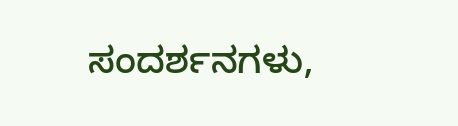ಸಂದರ್ಶನಗಳು,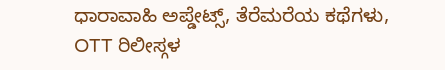ಧಾರಾವಾಹಿ ಅಪ್ಡೇಟ್ಸ್, ತೆರೆಮರೆಯ ಕಥೆಗಳು, OTT ರಿಲೀಸ್ಗಳ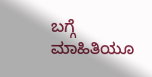ಬಗ್ಗೆ ಮಾಹಿತಿಯೂ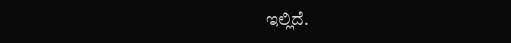ಇಲ್ಲಿದೆ.